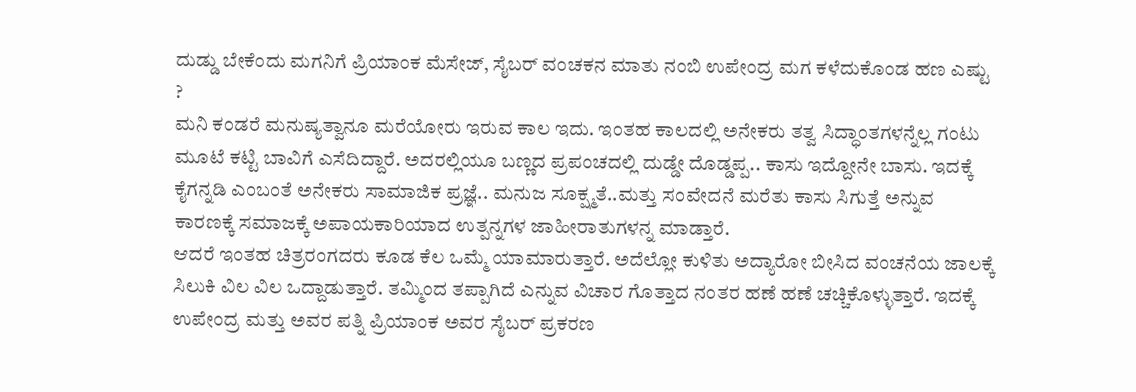ದುಡ್ಡು ಬೇಕೆಂದು ಮಗನಿಗೆ ಪ್ರಿಯಾಂಕ ಮೆಸೇಜ್, ಸೈಬರ್ ವಂಚಕನ ಮಾತು ನಂಬಿ ಉಪೇಂದ್ರ ಮಗ ಕಳೆದುಕೊಂಡ ಹಣ ಎಷ್ಟು ?
ಮನಿ ಕಂಡರೆ ಮನುಷ್ಯತ್ವಾನೂ ಮರೆಯೋರು ಇರುವ ಕಾಲ ಇದು. ಇಂತಹ ಕಾಲದಲ್ಲಿ ಅನೇಕರು ತತ್ವ ಸಿದ್ಧಾಂತಗಳನ್ನೆಲ್ಲ ಗಂಟು ಮೂಟೆ ಕಟ್ಟಿ ಬಾವಿಗೆ ಎಸೆದಿದ್ದಾರೆ. ಅದರಲ್ಲಿಯೂ ಬಣ್ಣದ ಪ್ರಪಂಚದಲ್ಲಿ ದುಡ್ಡೇ ದೊಡ್ಡಪ್ಪ.. ಕಾಸು ಇದ್ದೋನೇ ಬಾಸು. ಇದಕ್ಕೆ ಕೈಗನ್ನಡಿ ಎಂಬಂತೆ ಅನೇಕರು ಸಾಮಾಜಿಕ ಪ್ರಜ್ಞೆ.. ಮನುಜ ಸೂಕ್ಷ್ಮತೆ..ಮತ್ತು ಸಂವೇದನೆ ಮರೆತು ಕಾಸು ಸಿಗುತ್ತೆ ಅನ್ನುವ ಕಾರಣಕ್ಕೆ ಸಮಾಜಕ್ಕೆ ಅಪಾಯಕಾರಿಯಾದ ಉತ್ಪನ್ನಗಳ ಜಾಹೀರಾತುಗಳನ್ನ ಮಾಡ್ತಾರೆ.
ಆದರೆ ಇಂತಹ ಚಿತ್ರರಂಗದರು ಕೂಡ ಕೆಲ ಒಮ್ಮೆ ಯಾಮಾರುತ್ತಾರೆ. ಅದೆಲ್ಲೋ ಕುಳಿತು ಅದ್ಯಾರೋ ಬೀಸಿದ ವಂಚನೆಯ ಜಾಲಕ್ಕೆ ಸಿಲುಕಿ ವಿಲ ವಿಲ ಒದ್ದಾಡುತ್ತಾರೆ. ತಮ್ಮಿಂದ ತಪ್ಪಾಗಿದೆ ಎನ್ನುವ ವಿಚಾರ ಗೊತ್ತಾದ ನಂತರ ಹಣೆ ಹಣೆ ಚಚ್ಚಿಕೊಳ್ಳುತ್ತಾರೆ. ಇದಕ್ಕೆ ಉಪೇಂದ್ರ ಮತ್ತು ಅವರ ಪತ್ನಿ ಪ್ರಿಯಾಂಕ ಅವರ ಸೈಬರ್ ಪ್ರಕರಣ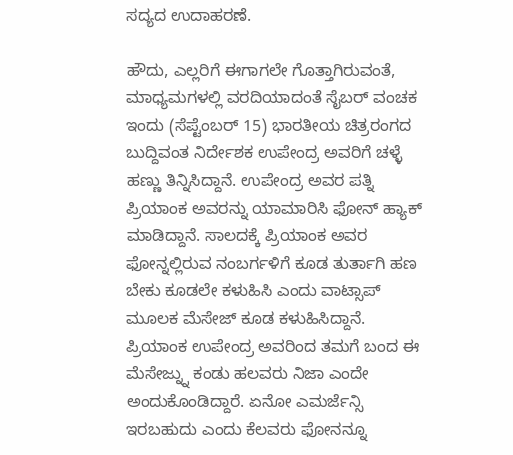ಸದ್ಯದ ಉದಾಹರಣೆ.

ಹೌದು, ಎಲ್ಲರಿಗೆ ಈಗಾಗಲೇ ಗೊತ್ತಾಗಿರುವಂತೆ, ಮಾಧ್ಯಮಗಳಲ್ಲಿ ವರದಿಯಾದಂತೆ ಸೈಬರ್ ವಂಚಕ ಇಂದು (ಸೆಪ್ಟೆಂಬರ್ 15) ಭಾರತೀಯ ಚಿತ್ರರಂಗದ ಬುದ್ದಿವಂತ ನಿರ್ದೇಶಕ ಉಪೇಂದ್ರ ಅವರಿಗೆ ಚಳ್ಳೆ ಹಣ್ಣು ತಿನ್ನಿಸಿದ್ದಾನೆ. ಉಪೇಂದ್ರ ಅವರ ಪತ್ನಿ ಪ್ರಿಯಾಂಕ ಅವರನ್ನು ಯಾಮಾರಿಸಿ ಫೋನ್ ಹ್ಯಾಕ್ ಮಾಡಿದ್ದಾನೆ. ಸಾಲದಕ್ಕೆ ಪ್ರಿಯಾಂಕ ಅವರ ಫೋನ್ನಲ್ಲಿರುವ ನಂಬರ್ಗಳಿಗೆ ಕೂಡ ತುರ್ತಾಗಿ ಹಣ ಬೇಕು ಕೂಡಲೇ ಕಳುಹಿಸಿ ಎಂದು ವಾಟ್ಸಾಪ್ ಮೂಲಕ ಮೆಸೇಜ್ ಕೂಡ ಕಳುಹಿಸಿದ್ದಾನೆ.
ಪ್ರಿಯಾಂಕ ಉಪೇಂದ್ರ ಅವರಿಂದ ತಮಗೆ ಬಂದ ಈ ಮೆಸೇಜ್ನ್ನು ಕಂಡು ಹಲವರು ನಿಜಾ ಎಂದೇ ಅಂದುಕೊಂಡಿದ್ದಾರೆ. ಏನೋ ಎಮರ್ಜೆನ್ಸಿ ಇರಬಹುದು ಎಂದು ಕೆಲವರು ಫೋನನ್ನೂ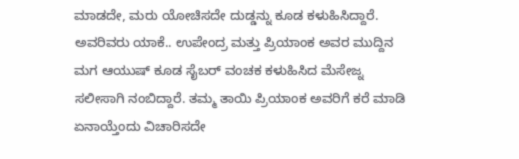ಮಾಡದೇ, ಮರು ಯೋಚಿಸದೇ ದುಡ್ಡನ್ನು ಕೂಡ ಕಳುಹಿಸಿದ್ದಾರೆ.
ಅವರಿವರು ಯಾಕೆ.. ಉಪೇಂದ್ರ ಮತ್ತು ಪ್ರಿಯಾಂಕ ಅವರ ಮುದ್ದಿನ ಮಗ ಆಯುಷ್ ಕೂಡ ಸೈಬರ್ ವಂಚಕ ಕಳುಹಿಸಿದ ಮೆಸೇಜ್ನ ಸಲೀಸಾಗಿ ನಂಬಿದ್ದಾರೆ. ತಮ್ಮ ತಾಯಿ ಪ್ರಿಯಾಂಕ ಅವರಿಗೆ ಕರೆ ಮಾಡಿ ಏನಾಯ್ತೆಂದು ವಿಚಾರಿಸದೇ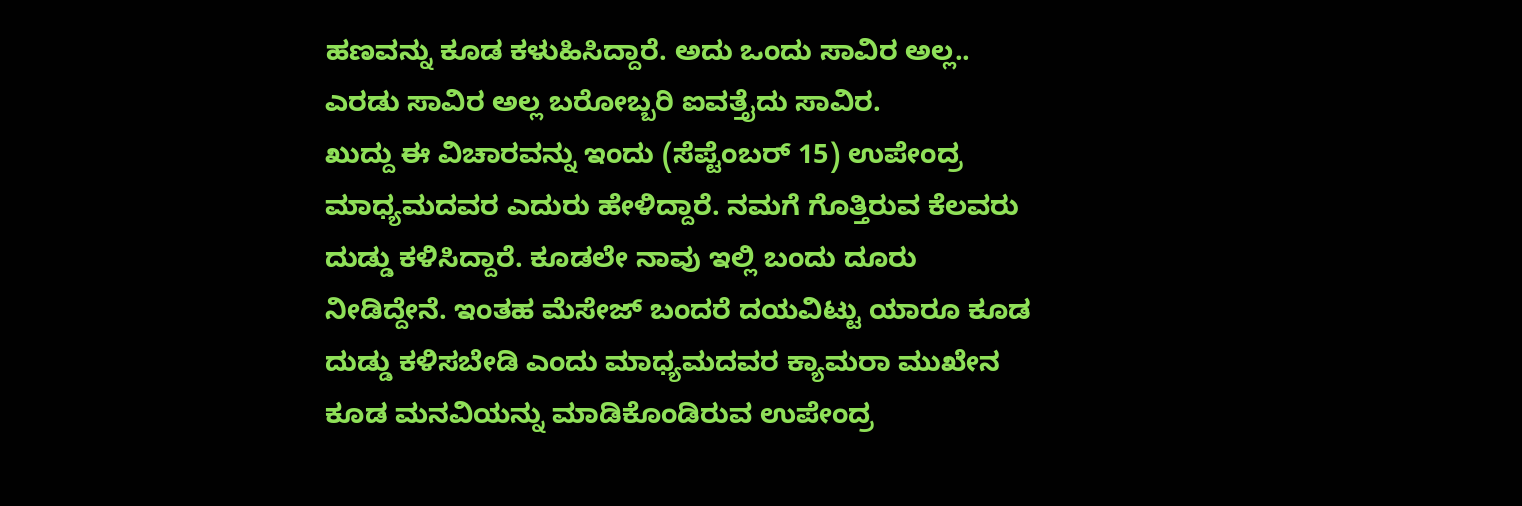ಹಣವನ್ನು ಕೂಡ ಕಳುಹಿಸಿದ್ದಾರೆ. ಅದು ಒಂದು ಸಾವಿರ ಅಲ್ಲ.. ಎರಡು ಸಾವಿರ ಅಲ್ಲ ಬರೋಬ್ಬರಿ ಐವತ್ತೈದು ಸಾವಿರ.
ಖುದ್ದು ಈ ವಿಚಾರವನ್ನು ಇಂದು (ಸೆಪ್ಟೆಂಬರ್ 15) ಉಪೇಂದ್ರ ಮಾಧ್ಯಮದವರ ಎದುರು ಹೇಳಿದ್ದಾರೆ. ನಮಗೆ ಗೊತ್ತಿರುವ ಕೆಲವರು ದುಡ್ಡು ಕಳಿಸಿದ್ದಾರೆ. ಕೂಡಲೇ ನಾವು ಇಲ್ಲಿ ಬಂದು ದೂರು ನೀಡಿದ್ದೇನೆ. ಇಂತಹ ಮೆಸೇಜ್ ಬಂದರೆ ದಯವಿಟ್ಟು ಯಾರೂ ಕೂಡ ದುಡ್ಡು ಕಳಿಸಬೇಡಿ ಎಂದು ಮಾಧ್ಯಮದವರ ಕ್ಯಾಮರಾ ಮುಖೇನ ಕೂಡ ಮನವಿಯನ್ನು ಮಾಡಿಕೊಂಡಿರುವ ಉಪೇಂದ್ರ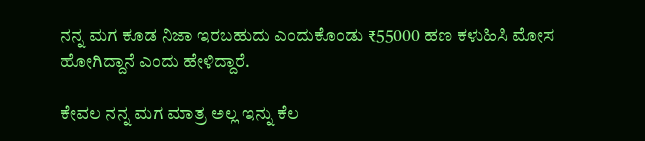ನನ್ನ ಮಗ ಕೂಡ ನಿಜಾ ಇರಬಹುದು ಎಂದುಕೊಂಡು ₹55000 ಹಣ ಕಳುಹಿಸಿ ಮೋಸ ಹೋಗಿದ್ದಾನೆ ಎಂದು ಹೇಳಿದ್ದಾರೆ.

ಕೇವಲ ನನ್ನ ಮಗ ಮಾತ್ರ ಅಲ್ಲ ಇನ್ನು ಕೆಲ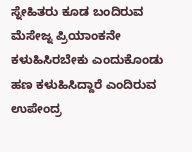ಸ್ನೇಹಿತರು ಕೂಡ ಬಂದಿರುವ ಮೆಸೇಜ್ನ ಪ್ರಿಯಾಂಕನೇ ಕಳುಹಿಸಿರಬೇಕು ಎಂದುಕೊಂಡು ಹಣ ಕಳುಹಿಸಿದ್ದಾರೆ ಎಂದಿರುವ ಉಪೇಂದ್ರ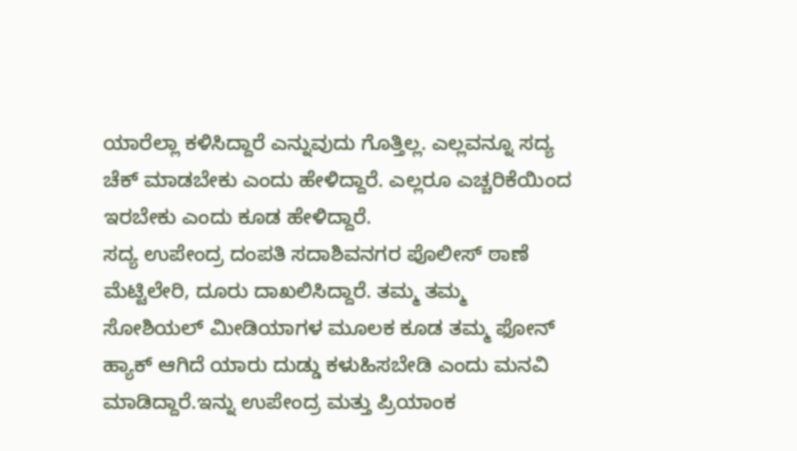ಯಾರೆಲ್ಲಾ ಕಳಿಸಿದ್ದಾರೆ ಎನ್ನುವುದು ಗೊತ್ತಿಲ್ಲ. ಎಲ್ಲವನ್ನೂ ಸದ್ಯ ಚೆಕ್ ಮಾಡಬೇಕು ಎಂದು ಹೇಳಿದ್ದಾರೆ. ಎಲ್ಲರೂ ಎಚ್ಚರಿಕೆಯಿಂದ ಇರಬೇಕು ಎಂದು ಕೂಡ ಹೇಳಿದ್ದಾರೆ.
ಸದ್ಯ ಉಪೇಂದ್ರ ದಂಪತಿ ಸದಾಶಿವನಗರ ಪೊಲೀಸ್ ಠಾಣೆ ಮೆಟ್ಟಿಲೇರಿ, ದೂರು ದಾಖಲಿಸಿದ್ದಾರೆ. ತಮ್ಮ ತಮ್ಮ ಸೋಶಿಯಲ್ ಮೀಡಿಯಾಗಳ ಮೂಲಕ ಕೂಡ ತಮ್ಮ ಫೋನ್ ಹ್ಯಾಕ್ ಆಗಿದೆ ಯಾರು ದುಡ್ಡು ಕಳುಹಿಸಬೇಡಿ ಎಂದು ಮನವಿ ಮಾಡಿದ್ದಾರೆ.ಇನ್ನು ಉಪೇಂದ್ರ ಮತ್ತು ಪ್ರಿಯಾಂಕ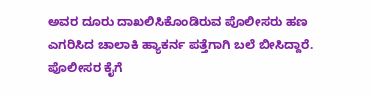ಅವರ ದೂರು ದಾಖಲಿಸಿಕೊಂಡಿರುವ ಪೊಲೀಸರು ಹಣ ಎಗರಿಸಿದ ಚಾಲಾಕಿ ಹ್ಯಾಕರ್ನ ಪತ್ತೆಗಾಗಿ ಬಲೆ ಬೀಸಿದ್ದಾರೆ. ಪೊಲೀಸರ ಕೈಗೆ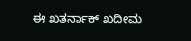ಈ ಖತರ್ನಾಕ್ ಖದೀಮ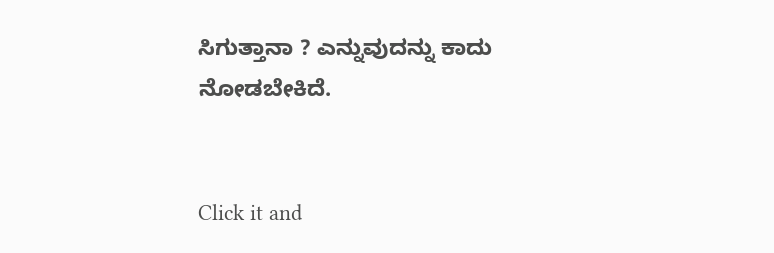ಸಿಗುತ್ತಾನಾ ? ಎನ್ನುವುದನ್ನು ಕಾದು ನೋಡಬೇಕಿದೆ.


Click it and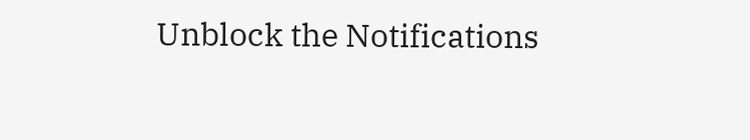Unblock the Notifications